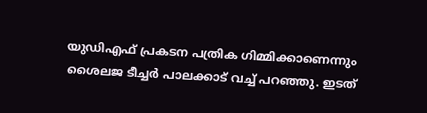യു‍ഡിഎഫ് പ്രകടന പത്രിക ഗിമ്മിക്കാണെന്നും ശൈലജ ടീച്ചർ പാലക്കാട് വച്ച് പറഞ്ഞു. ഇടത്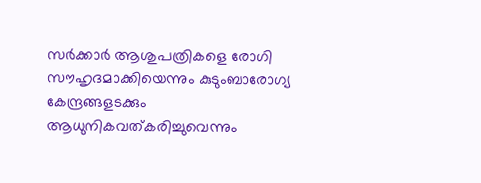സർക്കാർ ആശുപത്രികളെ രോഗി സൗഹൃദമാക്കിയെന്നും കുടുംബാരോഗ്യ കേന്ദ്രങ്ങളടക്കും ആധുനികവത്കരിച്ചുവെന്നും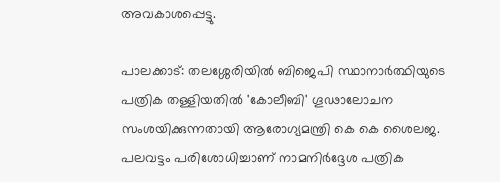അവകാശപ്പെട്ടു.

പാലക്കാട്: തലശ്ശേരിയിൽ ബിജെപി സ്ഥാനാർത്ഥിയുടെ പത്രിക തള്ളിയതിൽ 'കോലീബി' ഗൂഢാലോചന സംശയിക്കുന്നതായി ആരോഗ്യമന്ത്രി കെ കെ ശൈലജ. പലവട്ടം പരിശോധിച്ചാണ് നാമനിർദ്ദേശ പത്രിക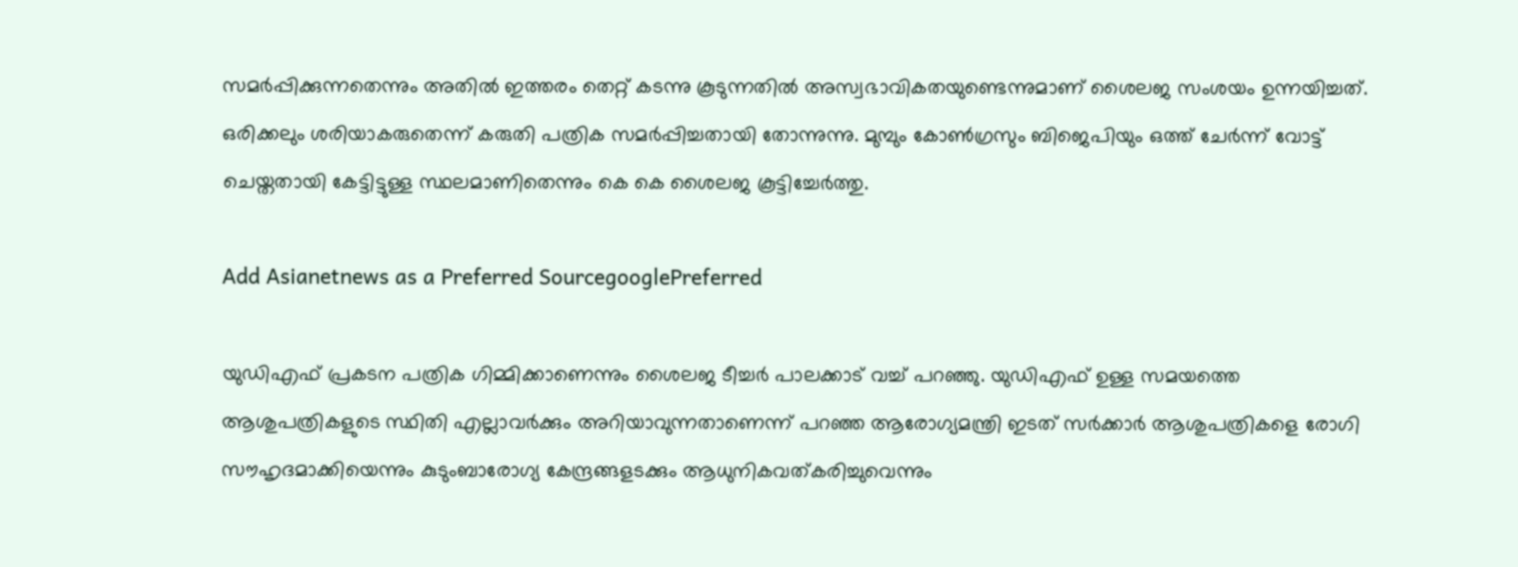സമർപ്പിക്കുന്നതെന്നും അതിൽ ഇത്തരം തെറ്റ് കടന്നു കൂടുന്നതിൽ അസ്വഭാവികതയുണ്ടെന്നുമാണ് ശൈലജ സംശയം ഉന്നയിച്ചത്. ഒരിക്കലും ശരിയാകരുതെന്ന് കരുതി പത്രിക സമർപ്പിച്ചതായി തോന്നുന്നു. മുമ്പും കോൺഗ്രസും ബിജെപിയും ഒത്ത് ചേർന്ന് വോട്ട് ചെയ്തതായി കേട്ടിട്ടുള്ള സ്ഥലമാണിതെന്നും കെ കെ ശൈലജ കൂട്ടിച്ചേർത്തു.

Add Asianetnews as a Preferred SourcegooglePreferred

യു‍ഡിഎഫ് പ്രകടന പത്രിക ഗിമ്മിക്കാണെന്നും ശൈലജ ടീച്ചർ പാലക്കാട് വച്ച് പറഞ്ഞു. യുഡിഎഫ് ഉള്ള സമയത്തെ ആശുപത്രികളുടെ സ്ഥിതി എല്ലാവർക്കും അറിയാവുന്നതാണെന്ന് പറഞ്ഞ ആരോഗ്യമന്ത്രി ഇടത് സർക്കാർ ആശുപത്രികളെ രോഗി സൗഹൃദമാക്കിയെന്നും കുടുംബാരോഗ്യ കേന്ദ്രങ്ങളടക്കും ആധുനികവത്കരിച്ചുവെന്നും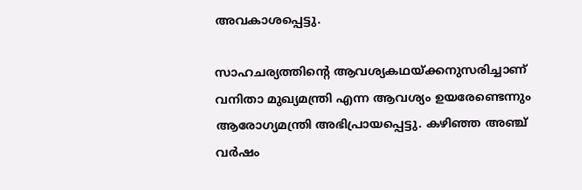അവകാശപ്പെട്ടു.

സാഹചര്യത്തിൻ്റെ ആവശ്യകഥയ്ക്കനുസരിച്ചാണ് വനിതാ മുഖ്യമന്ത്രി എന്ന ആവശ്യം ഉയരേണ്ടെന്നും ആരോഗ്യമന്ത്രി അഭിപ്രായപ്പെട്ടു. കഴിഞ്ഞ അഞ്ച് വര്‍ഷം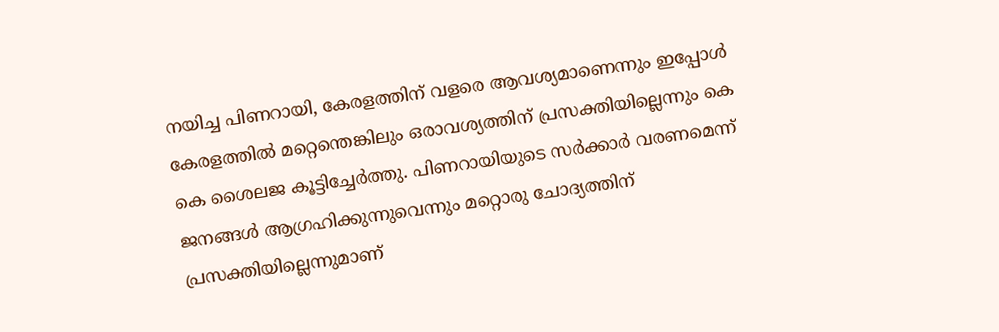നയിച്ച പിണറായി, കേരളത്തിന് വളരെ ആവശ്യമാണെന്നും ഇപ്പോൾ കേരളത്തിൽ മറ്റെന്തെങ്കിലും ഒരാവശ്യത്തിന് പ്രസക്തിയില്ലെന്നും കെ കെ ശൈലജ കൂട്ടിച്ചേര്‍ത്തു. പിണറായിയുടെ സർക്കാർ വരണമെന്ന് ജനങ്ങൾ ആഗ്രഹിക്കുന്നുവെന്നും മറ്റൊരു ചോദ്യത്തിന് പ്രസക്തിയില്ലെന്നുമാണ്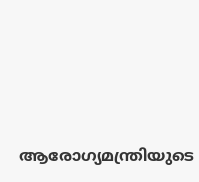ആരോഗ്യമന്ത്രിയുടെ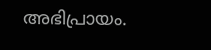അഭിപ്രായം.